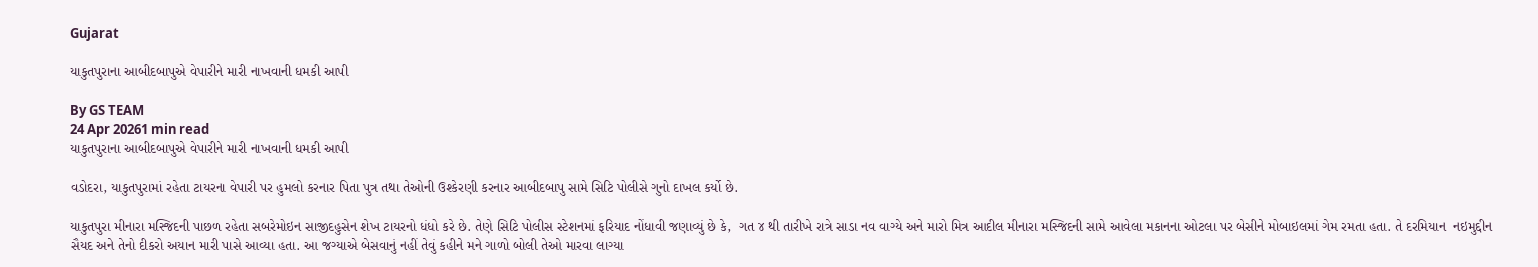Gujarat

યાકુતપુરાના આબીદબાપુએ વેપારીને મારી નાખવાની ધમકી આપી

By GS TEAM
24 Apr 20261 min read
યાકુતપુરાના આબીદબાપુએ વેપારીને મારી નાખવાની ધમકી આપી

વડોદરા, યાકુતપુરામાં રહેતા ટાયરના વેપારી પર હુમલો કરનાર પિતા પુત્ર તથા તેઓની ઉશ્કેરણી કરનાર આબીદબાપુ સામે સિટિ પોલીસે ગુનો દાખલ કર્યો છે.

યાકુતપુરા મીનારા મસ્જિદની પાછળ રહેતા સબરેમોઇન સાજીદહુસેન શેખ ટાયરનો ધંધો કરે છે. તેણે સિટિ પોલીસ સ્ટેશનમાં ફરિયાદ નોંધાવી જણાવ્યું છે કે,  ગત ૪ થી તારીખે રાત્રે સાડા નવ વાગ્યે અને મારો મિત્ર આદીલ મીનારા મસ્જિદની સામે આવેલા મકાનના ઓટલા પર બેસીને મોબાઇલમાં ગેમ રમતા હતા. તે દરમિયાન  નઇમુદ્દીન સૈયદ અને તેનો દીકરો અયાન મારી પાસે આવ્યા હતા. આ જગ્યાએ બેસવાનું નહીં તેવું કહીને મને ગાળો બોલી તેઓ મારવા લાગ્યા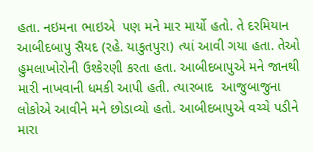હતા. નઇમના ભાઇએ  પણ મને માર માર્યો હતો. તે દરમિયાન આબીદબાપુ સૈયદ (રહે. યાકુતપુરા) ત્યાં આવી ગયા હતા. તેઓ હુમલાખોરોની ઉશ્કેરણી કરતા હતા. આબીદબાપુએ મને જાનથી મારી નાખવાની ધમકી આપી હતી. ત્યારબાદ  આજુબાજુના લોકોએ આવીને મને છોડાવ્યો હતો. આબીદબાપુએ વચ્ચે પડીને મારા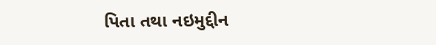પિતા તથા નઇમુદ્દીન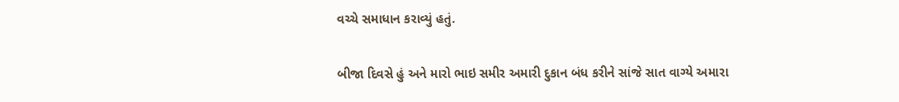વચ્ચે સમાધાન કરાવ્યું હતું.

બીજા દિવસે હું અને મારો ભાઇ સમીર અમારી દુકાન બંધ કરીને સાંજે સાત વાગ્યે અમારા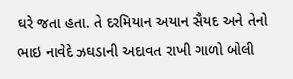ઘરે જતા હતા. તે દરમિયાન અયાન સૈયદ અને તેનો ભાઇ નાવેદે ઝઘડાની અદાવત રાખી ગાળો બોલી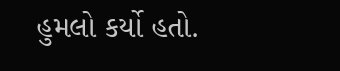હુમલો કર્યો હતો.